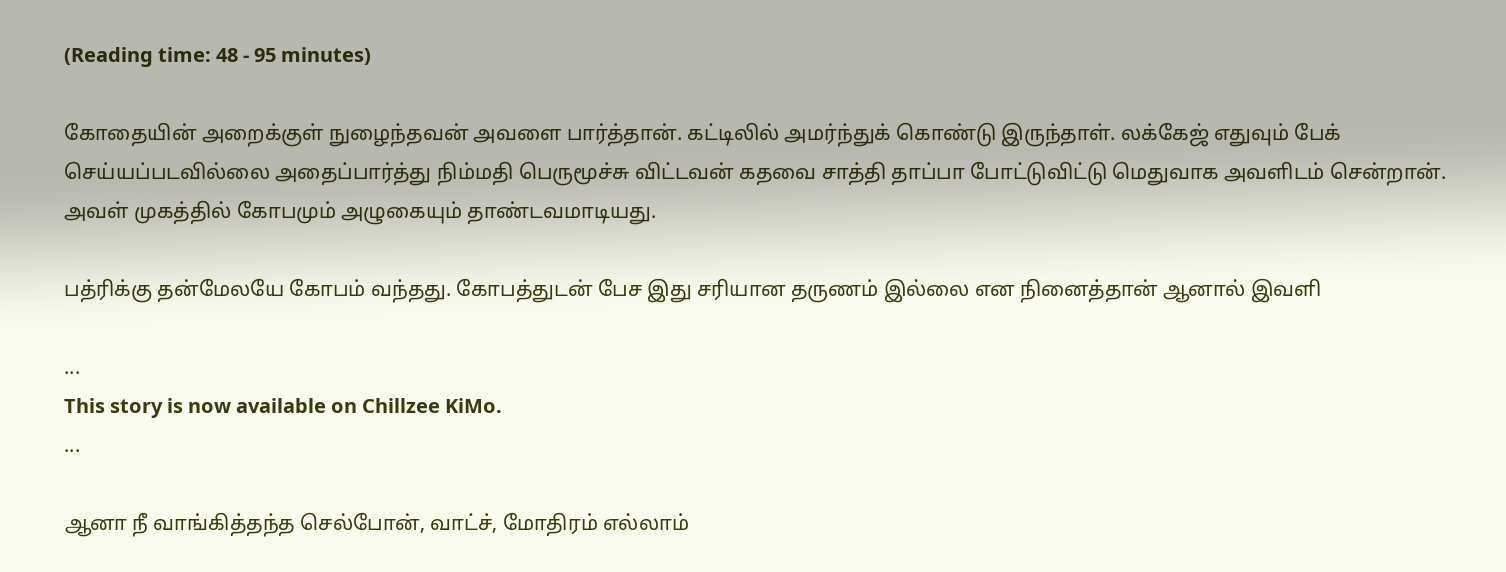(Reading time: 48 - 95 minutes)

கோதையின் அறைக்குள் நுழைந்தவன் அவளை பார்த்தான். கட்டிலில் அமர்ந்துக் கொண்டு இருந்தாள். லக்கேஜ் எதுவும் பேக் செய்யப்படவில்லை அதைப்பார்த்து நிம்மதி பெருமூச்சு விட்டவன் கதவை சாத்தி தாப்பா போட்டுவிட்டு மெதுவாக அவளிடம் சென்றான். அவள் முகத்தில் கோபமும் அழுகையும் தாண்டவமாடியது.

பத்ரிக்கு தன்மேலயே கோபம் வந்தது. கோபத்துடன் பேச இது சரியான தருணம் இல்லை என நினைத்தான் ஆனால் இவளி

...
This story is now available on Chillzee KiMo.
...

ஆனா நீ வாங்கித்தந்த செல்போன், வாட்ச், மோதிரம் எல்லாம்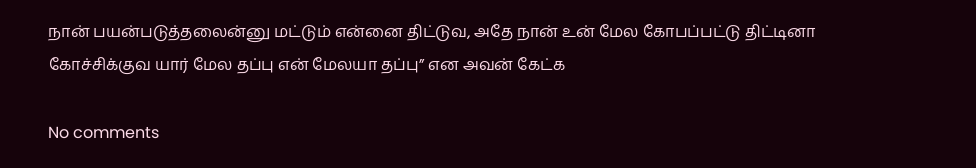நான் பயன்படுத்தலைன்னு மட்டும் என்னை திட்டுவ, அதே நான் உன் மேல கோபப்பட்டு திட்டினா கோச்சிக்குவ யார் மேல தப்பு என் மேலயா தப்பு” என அவன் கேட்க

No comments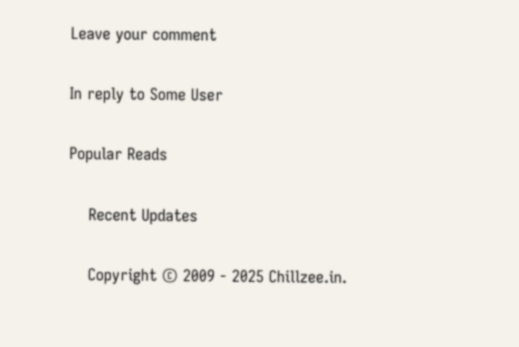Leave your comment

In reply to Some User

Popular Reads

    Recent Updates

    Copyright © 2009 - 2025 Chillzee.in.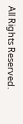All Rights Reserved.